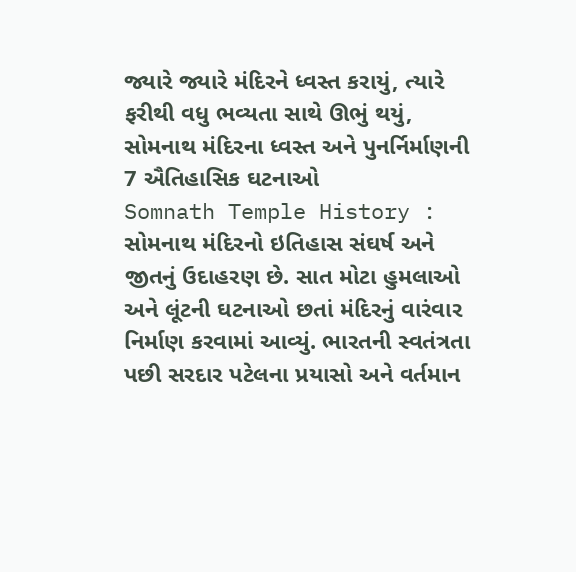જ્યારે જ્યારે મંદિરને ધ્વસ્ત કરાયું, ત્યારે ફરીથી વધુ ભવ્યતા સાથે ઊભું થયું, સોમનાથ મંદિરના ધ્વસ્ત અને પુનર્નિર્માણની 7 ઐતિહાસિક ઘટનાઓ
Somnath Temple History : સોમનાથ મંદિરનો ઇતિહાસ સંઘર્ષ અને જીતનું ઉદાહરણ છે. સાત મોટા હુમલાઓ અને લૂંટની ઘટનાઓ છતાં મંદિરનું વારંવાર નિર્માણ કરવામાં આવ્યું. ભારતની સ્વતંત્રતા પછી સરદાર પટેલના પ્રયાસો અને વર્તમાન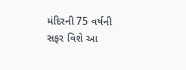મંદિરની 75 વર્ષની સફર વિશે આ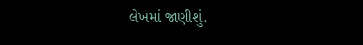લેખમાં જાણીશું.